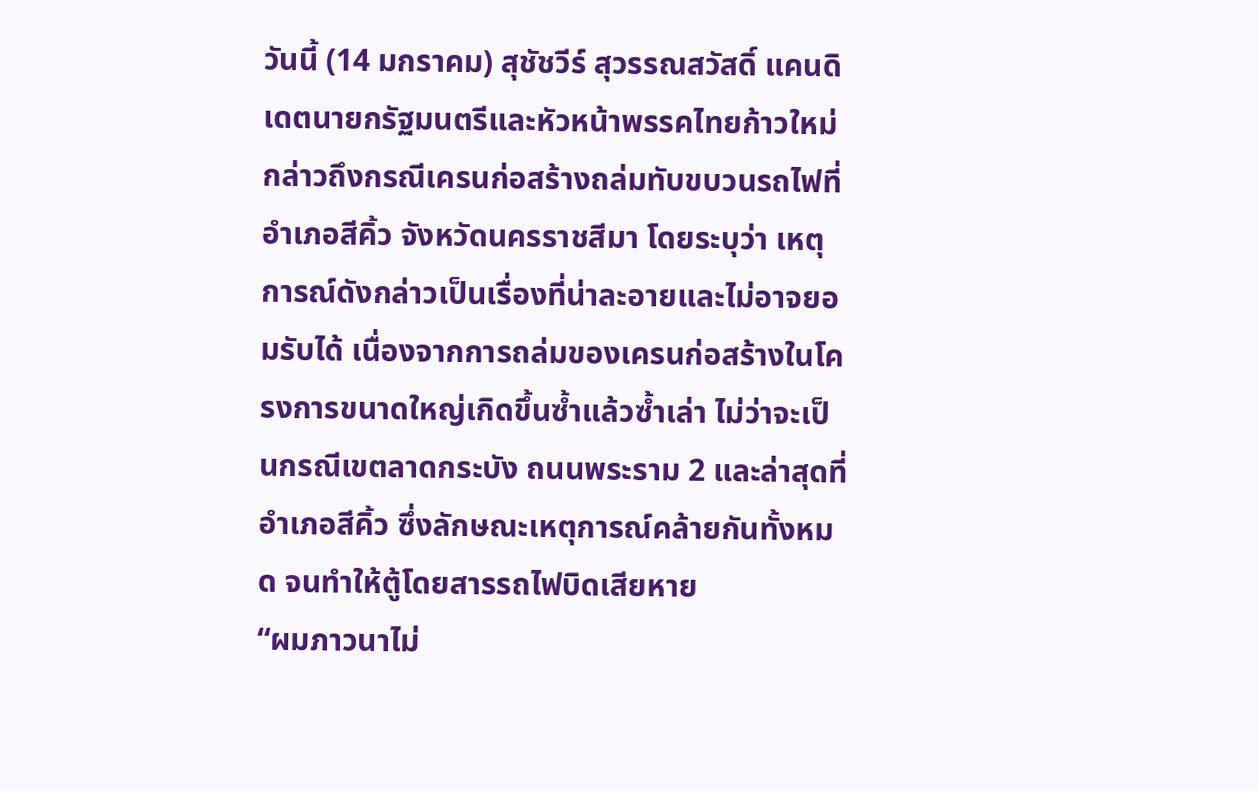วันนี้ (14 มกราคม) สุชัชวีร์ สุวรรณสวัสดิ์ แคนดิเดตนายกรัฐมนตรีและหัวหน้าพรรคไทยก้าวใหม่ กล่าวถึงกรณีเครนก่อสร้างถล่มทับขบวนรถไฟที่ อำเภอสีคิ้ว จังหวัดนครราชสีมา โดยระบุว่า เหตุการณ์ดังกล่าวเป็นเรื่องที่น่าละอายและไม่อาจยอมรับได้ เนื่องจากการถล่มของเครนก่อสร้างในโครงการขนาดใหญ่เกิดขึ้นซ้ำแล้วซ้ำเล่า ไม่ว่าจะเป็นกรณีเขตลาดกระบัง ถนนพระราม 2 และล่าสุดที่อำเภอสีคิ้ว ซึ่งลักษณะเหตุการณ์คล้ายกันทั้งหมด จนทำให้ตู้โดยสารรถไฟบิดเสียหาย
“ผมภาวนาไม่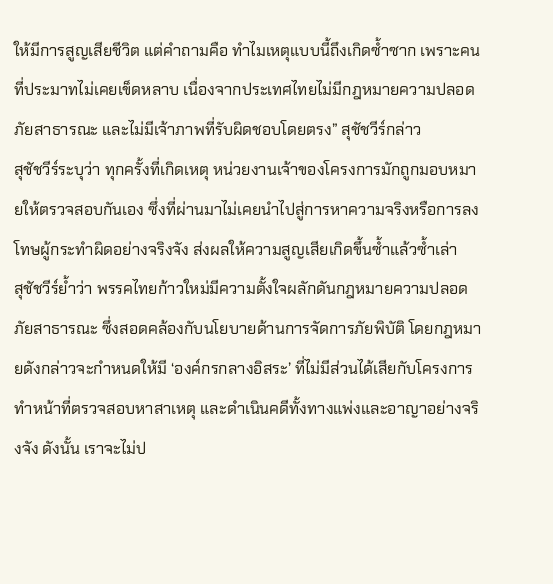ให้มีการสูญเสียชีวิต แต่คำถามคือ ทำไมเหตุแบบนี้ถึงเกิดซ้ำซาก เพราะคนที่ประมาทไม่เคยเข็ดหลาบ เนื่องจากประเทศไทยไม่มีกฎหมายความปลอดภัยสาธารณะ และไม่มีเจ้าภาพที่รับผิดชอบโดยตรง” สุชัชวีร์กล่าว
สุชัชวีร์ระบุว่า ทุกครั้งที่เกิดเหตุ หน่วยงานเจ้าของโครงการมักถูกมอบหมายให้ตรวจสอบกันเอง ซึ่งที่ผ่านมาไม่เคยนำไปสู่การหาความจริงหรือการลงโทษผู้กระทำผิดอย่างจริงจัง ส่งผลให้ความสูญเสียเกิดขึ้นซ้ำแล้วซ้ำเล่า
สุชัชวีร์ย้ำว่า พรรคไทยก้าวใหม่มีความตั้งใจผลักดันกฎหมายความปลอดภัยสาธารณะ ซึ่งสอดคล้องกับนโยบายด้านการจัดการภัยพิบัติ โดยกฎหมายดังกล่าวจะกำหนดให้มี ‘องค์กรกลางอิสระ’ ที่ไม่มีส่วนได้เสียกับโครงการ ทำหน้าที่ตรวจสอบหาสาเหตุ และดำเนินคดีทั้งทางแพ่งและอาญาอย่างจริงจัง ดังนั้น เราจะไม่ป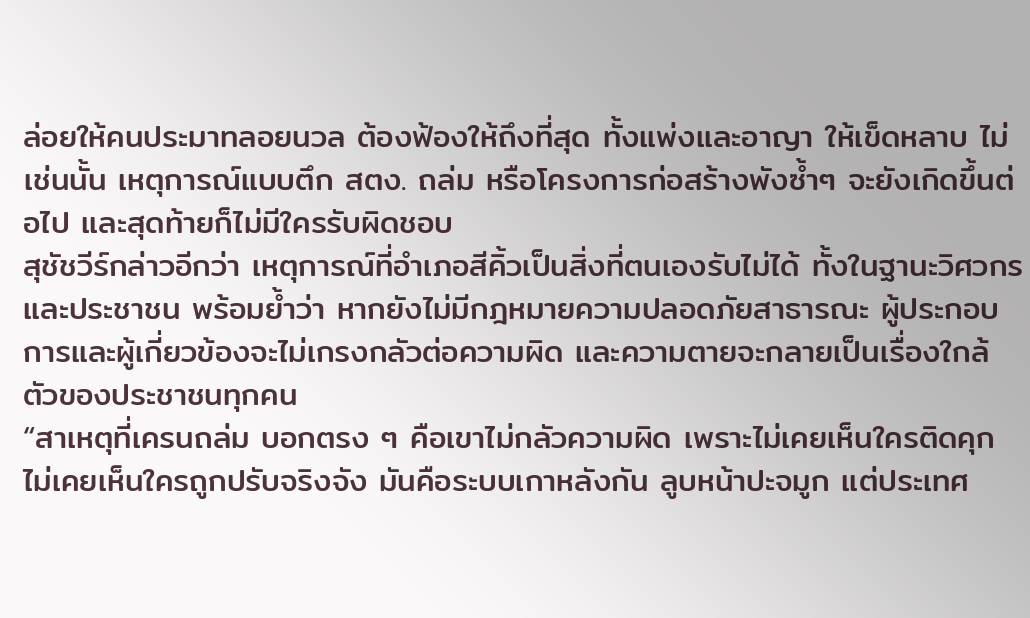ล่อยให้คนประมาทลอยนวล ต้องฟ้องให้ถึงที่สุด ทั้งแพ่งและอาญา ให้เข็ดหลาบ ไม่เช่นนั้น เหตุการณ์แบบตึก สตง. ถล่ม หรือโครงการก่อสร้างพังซ้ำๆ จะยังเกิดขึ้นต่อไป และสุดท้ายก็ไม่มีใครรับผิดชอบ
สุชัชวีร์กล่าวอีกว่า เหตุการณ์ที่อำเภอสีคิ้วเป็นสิ่งที่ตนเองรับไม่ได้ ทั้งในฐานะวิศวกรและประชาชน พร้อมย้ำว่า หากยังไม่มีกฎหมายความปลอดภัยสาธารณะ ผู้ประกอบการและผู้เกี่ยวข้องจะไม่เกรงกลัวต่อความผิด และความตายจะกลายเป็นเรื่องใกล้ตัวของประชาชนทุกคน
“สาเหตุที่เครนถล่ม บอกตรง ๆ คือเขาไม่กลัวความผิด เพราะไม่เคยเห็นใครติดคุก ไม่เคยเห็นใครถูกปรับจริงจัง มันคือระบบเกาหลังกัน ลูบหน้าปะจมูก แต่ประเทศ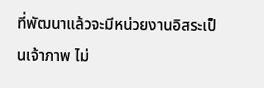ที่พัฒนาแล้วจะมีหน่วยงานอิสระเป็นเจ้าภาพ ไม่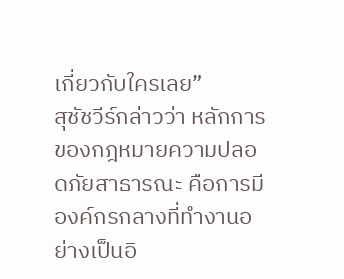เกี่ยวกับใครเลย”
สุชัชวีร์กล่าวว่า หลักการของกฎหมายความปลอดภัยสาธารณะ คือการมีองค์กรกลางที่ทำงานอย่างเป็นอิ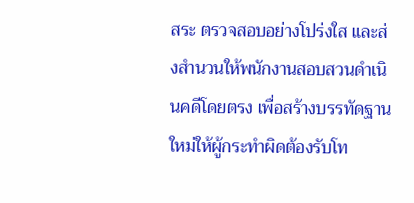สระ ตรวจสอบอย่างโปร่งใส และส่งสำนวนให้พนักงานสอบสวนดำเนินคดีโดยตรง เพื่อสร้างบรรทัดฐานใหม่ให้ผู้กระทำผิดต้องรับโท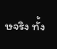ษจริง ทั้ง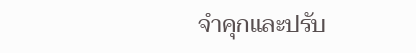จำคุกและปรับ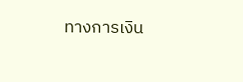ทางการเงิน